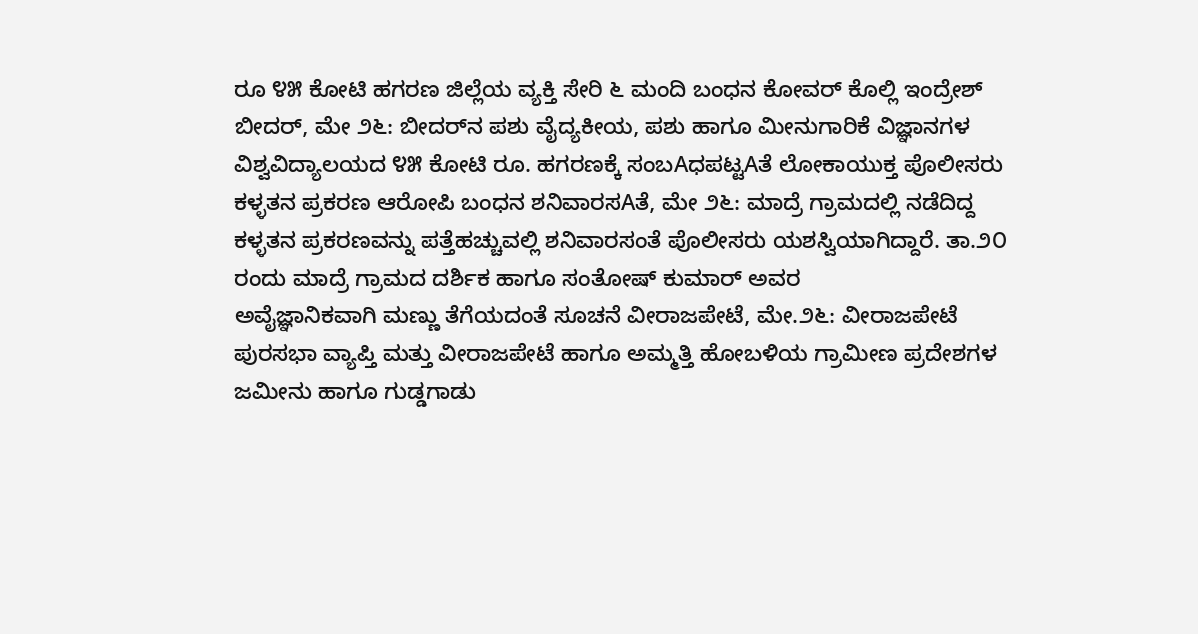ರೂ ೪೫ ಕೋಟಿ ಹಗರಣ ಜಿಲ್ಲೆಯ ವ್ಯಕ್ತಿ ಸೇರಿ ೬ ಮಂದಿ ಬಂಧನ ಕೋವರ್ ಕೊಲ್ಲಿ ಇಂದ್ರೇಶ್ ಬೀದರ್, ಮೇ ೨೬: ಬೀದರ್‌ನ ಪಶು ವೈದ್ಯಕೀಯ, ಪಶು ಹಾಗೂ ಮೀನುಗಾರಿಕೆ ವಿಜ್ಞಾನಗಳ ವಿಶ್ವವಿದ್ಯಾಲಯದ ೪೫ ಕೋಟಿ ರೂ. ಹಗರಣಕ್ಕೆ ಸಂಬAಧಪಟ್ಟAತೆ ಲೋಕಾಯುಕ್ತ ಪೊಲೀಸರು
ಕಳ್ಳತನ ಪ್ರಕರಣ ಆರೋಪಿ ಬಂಧನ ಶನಿವಾರಸAತೆ, ಮೇ ೨೬: ಮಾದ್ರೆ ಗ್ರಾಮದಲ್ಲಿ ನಡೆದಿದ್ದ ಕಳ್ಳತನ ಪ್ರಕರಣವನ್ನು ಪತ್ತೆಹಚ್ಚುವಲ್ಲಿ ಶನಿವಾರಸಂತೆ ಪೊಲೀಸರು ಯಶಸ್ವಿಯಾಗಿದ್ದಾರೆ. ತಾ.೨೦ ರಂದು ಮಾದ್ರೆ ಗ್ರಾಮದ ದರ್ಶಿಕ ಹಾಗೂ ಸಂತೋಷ್ ಕುಮಾರ್ ಅವರ
ಅವೈಜ್ಞಾನಿಕವಾಗಿ ಮಣ್ಣು ತೆಗೆಯದಂತೆ ಸೂಚನೆ ವೀರಾಜಪೇಟೆ, ಮೇ.೨೬: ವೀರಾಜಪೇಟೆ ಪುರಸಭಾ ವ್ಯಾಪ್ತಿ ಮತ್ತು ವೀರಾಜಪೇಟೆ ಹಾಗೂ ಅಮ್ಮತ್ತಿ ಹೋಬಳಿಯ ಗ್ರಾಮೀಣ ಪ್ರದೇಶಗಳ ಜಮೀನು ಹಾಗೂ ಗುಡ್ಡಗಾಡು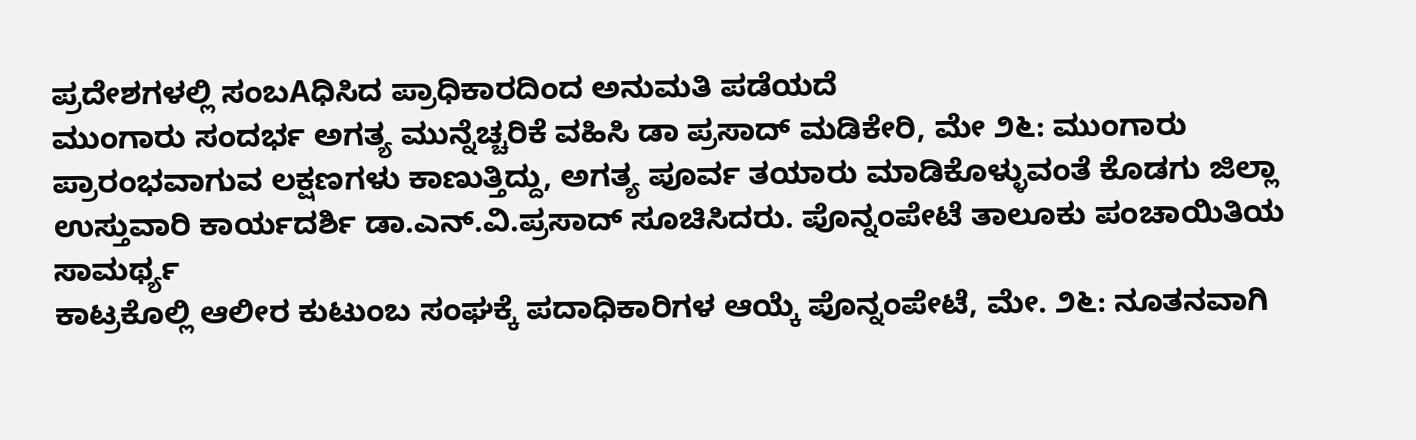ಪ್ರದೇಶಗಳಲ್ಲಿ ಸಂಬAಧಿಸಿದ ಪ್ರಾಧಿಕಾರದಿಂದ ಅನುಮತಿ ಪಡೆಯದೆ
ಮುಂಗಾರು ಸಂದರ್ಭ ಅಗತ್ಯ ಮುನ್ನೆಚ್ಚರಿಕೆ ವಹಿಸಿ ಡಾ ಪ್ರಸಾದ್ ಮಡಿಕೇರಿ, ಮೇ ೨೬: ಮುಂಗಾರು ಪ್ರಾರಂಭವಾಗುವ ಲಕ್ಷಣಗಳು ಕಾಣುತ್ತಿದ್ದು, ಅಗತ್ಯ ಪೂರ್ವ ತಯಾರು ಮಾಡಿಕೊಳ್ಳುವಂತೆ ಕೊಡಗು ಜಿಲ್ಲಾ ಉಸ್ತುವಾರಿ ಕಾರ್ಯದರ್ಶಿ ಡಾ.ಎನ್.ವಿ.ಪ್ರಸಾದ್ ಸೂಚಿಸಿದರು. ಪೊನ್ನಂಪೇಟೆ ತಾಲೂಕು ಪಂಚಾಯಿತಿಯ ಸಾಮರ್ಥ್ಯ
ಕಾಟ್ರಕೊಲ್ಲಿ ಆಲೀರ ಕುಟುಂಬ ಸಂಘಕ್ಕೆ ಪದಾಧಿಕಾರಿಗಳ ಆಯ್ಕೆ ಪೊನ್ನಂಪೇಟೆ, ಮೇ. ೨೬: ನೂತನವಾಗಿ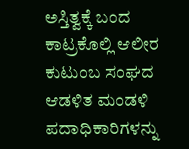ಅಸ್ತಿತ್ವಕ್ಕೆ ಬಂದ ಕಾಟ್ರಕೊಲ್ಲಿ ಆಲೀರ ಕುಟುಂಬ ಸಂಘದ ಆಡಳಿತ ಮಂಡಳಿ ಪದಾಧಿಕಾರಿಗಳನ್ನು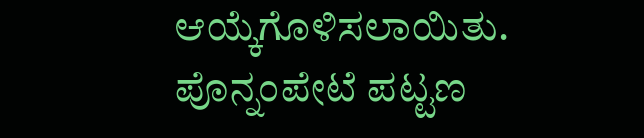ಆಯ್ಕೆಗೊಳಿಸಲಾಯಿತು. ಪೊನ್ನಂಪೇಟೆ ಪಟ್ಟಣ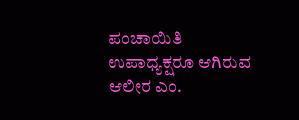ಪಂಚಾಯಿತಿ ಉಪಾಧ್ಯಕ್ಷರೂ ಆಗಿರುವ ಆಲೀರ ಎಂ.